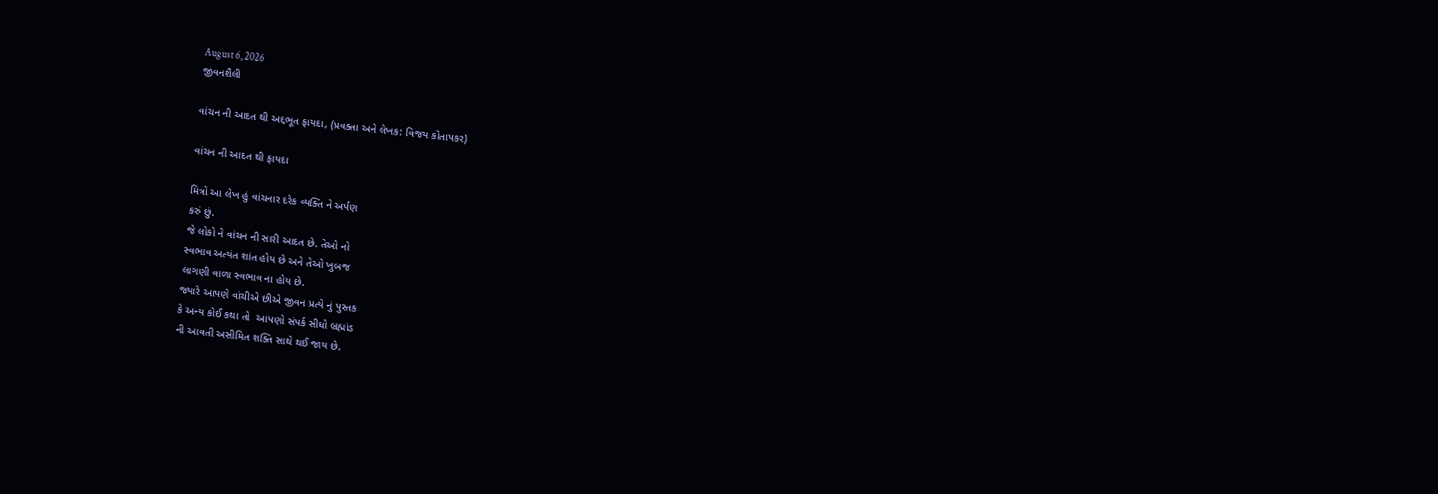August 6, 2026
જીવનશૈલી

વાંચન ની આદત થી અદ્દભૂત ફાયદા, (પ્રવક્તા અને લેખક: વિજય કોતાપકર)

વાંચન ની આદત થી ફાયદા

મિત્રો આ લેખ હું વાંચનાર દરેક વ્યક્તિ ને અર્પણ
કરું છું.
જે લોકો ને વાંચન ની સારી આદત છે. તેઓ નો
સ્વભાવ અત્યંત શાંત હોય છે અને તેઓ ખુબજ
લાગણી વાળા સ્વભાવ ના હોય છે.
જ્યારે આપણે વાંચીએ છીએ જીવન પ્રત્યે નું પુસ્તક
કે અન્ય કોઈ કથા તો  આપણો સંપર્ક સીધો બ્રહ્માંડ
ની આવતી અસીમિત શક્તિ સાથે થઈ જાય છે.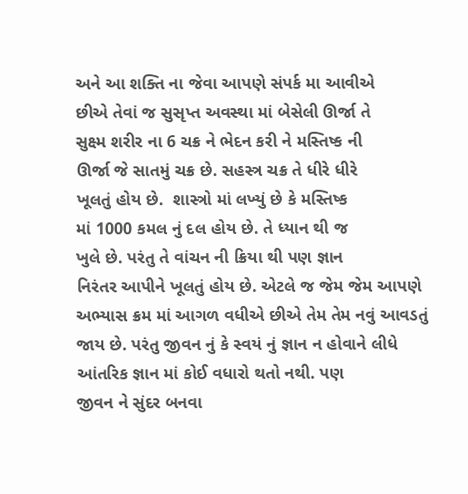અને આ શક્તિ ના જેવા આપણે સંપર્ક મા આવીએ
છીએ તેવાં જ સુસૃપ્ત અવસ્થા માં બેસેલી ઊર્જા તે
સુક્ષ્મ શરીર ના 6 ચક્ર ને ભેદન કરી ને મસ્તિષ્ક ની
ઊર્જા જે સાતમું ચક્ર છે. સહસ્ત્ર ચક્ર તે ધીરે ધીરે
ખૂલતું હોય છે.  શાસ્ત્રો માં લખ્યું છે કે મસ્તિષ્ક
માં 1000 કમલ નું દલ હોય છે. તે ધ્યાન થી જ
ખુલે છે. પરંતુ તે વાંચન ની ક્રિયા થી પણ જ્ઞાન
નિરંતર આપીને ખૂલતું હોય છે. એટલે જ જેમ જેમ આપણે અભ્યાસ ક્રમ માં આગળ વધીએ છીએ તેમ તેમ નવું આવડતું જાય છે. પરંતુ જીવન નું કે સ્વયં નું જ્ઞાન ન હોવાને લીધે આંતરિક જ્ઞાન માં કોઈ વધારો થતો નથી. પણ
જીવન ને સુંદર બનવા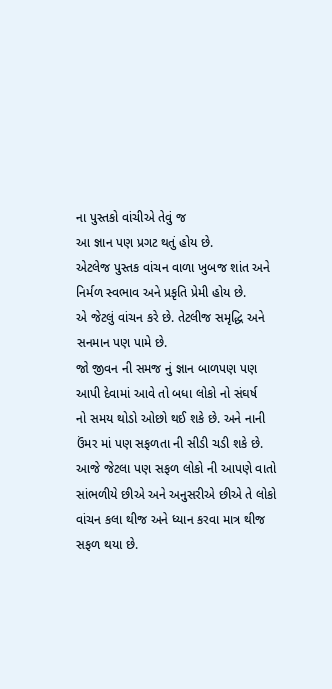ના પુસ્તકો વાંચીએ તેવું જ
આ જ્ઞાન પણ પ્રગટ થતું હોય છે.
એટલેજ પુસ્તક વાંચન વાળા ખુબજ શાંત અને નિર્મળ સ્વભાવ અને પ્રકૃતિ પ્રેમી હોય છે.
એ જેટલું વાંચન કરે છે. તેટલીજ સમૃદ્ધિ અને
સનમાન પણ પામે છે.
જો જીવન ની સમજ નું જ્ઞાન બાળપણ પણ
આપી દેવામાં આવે તો બધા લોકો નો સંઘર્ષ
નો સમય થોડો ઓછો થઈ શકે છે. અને નાની
ઉંમર માં પણ સફળતા ની સીડી ચડી શકે છે.
આજે જેટલા પણ સફળ લોકો ની આપણે વાતો
સાંભળીયે છીએ અને અનુસરીએ છીએ તે લોકો
વાંચન કલા થીજ અને ધ્યાન કરવા માત્ર થીજ
સફળ થયા છે.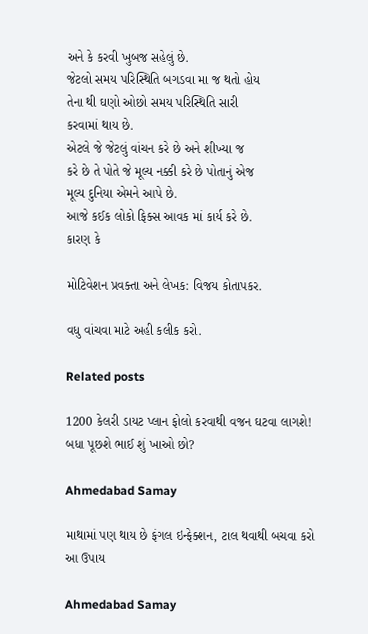અને કે કરવી ખુબજ સહેલું છે.
જેટલો સમય પરિસ્થિતિ બગડવા મા જ થતો હોય
તેના થી ઘણો ઓછો સમય પરિસ્થિતિ સારી
કરવામાં થાય છે.
એટલે જે જેટલું વાંચન કરે છે અને શીખ્યા જ
કરે છે તે પોતે જે મૂલ્ય નક્કી કરે છે પોતાનું એજ
મૂલ્ય દુનિયા એમને આપે છે.
આજે કઈક લોકો ફિક્સ આવક માં કાર્ય કરે છે.
કારણ કે

મોટિવેશન પ્રવક્તા અને લેખક: વિજય કોતાપકર.

વધુ વાંચવા માટે અહી કલીક કરો.

Related posts

1200 કેલરી ડાયટ પ્લાન ફોલો કરવાથી વજન ઘટવા લાગશે! બધા પૂછશે ભાઈ શું ખાઓ છો?

Ahmedabad Samay

માથામાં પણ થાય છે ફંગલ ઇન્ફેક્શન, ટાલ થવાથી બચવા કરો આ ઉપાય

Ahmedabad Samay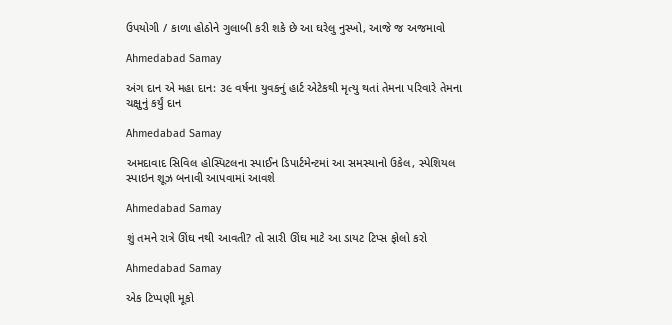ઉપયોગી / કાળા હોઠોને ગુલાબી કરી શકે છે આ ઘરેલુ નુસ્ખો, આજે જ અજમાવો

Ahmedabad Samay

અંગ દાન એ મહા દાન: ૩૯ વર્ષના યુવકનું હાર્ટ એટેકથી મૃત્યુ થતાં તેમના પરિવારે તેમના ચક્ષુનું કર્યું દાન

Ahmedabad Samay

અમદાવાદ સિવિલ હોસ્પિટલના સ્પાઈન ડિપાર્ટમેન્ટમાં આ સમસ્યાનો ઉકેલ, સ્પેશિયલ સ્પાઇન શૂઝ બનાવી આપવામાં આવશે

Ahmedabad Samay

શું તમને રાત્રે ઊંઘ નથી આવતી? તો સારી ઊંઘ માટે આ ડાયટ ટિપ્સ ફોલો કરો

Ahmedabad Samay

એક ટિપ્પણી મૂકો